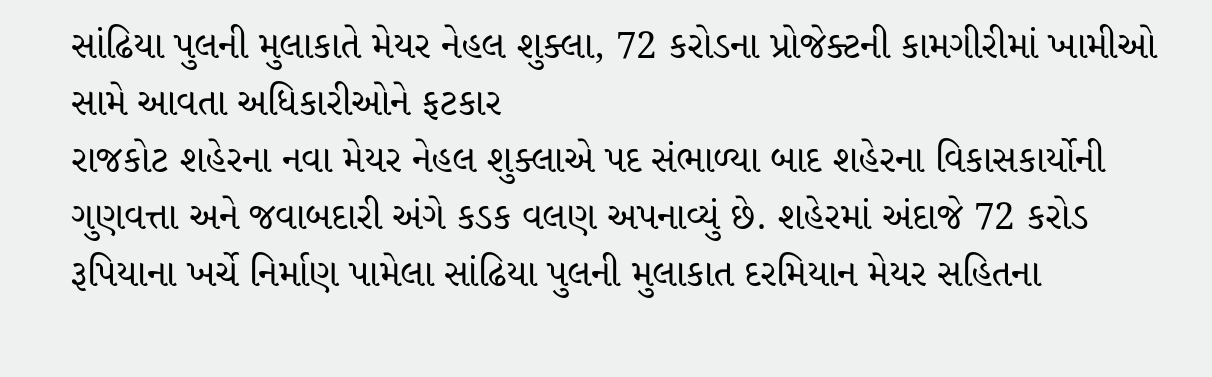સાંઢિયા પુલની મુલાકાતે મેયર નેહલ શુક્લા, 72 કરોડના પ્રોજેક્ટની કામગીરીમાં ખામીઓ સામે આવતા અધિકારીઓને ફટકાર
રાજકોટ શહેરના નવા મેયર નેહલ શુક્લાએ પદ સંભાળ્યા બાદ શહેરના વિકાસકાર્યોની ગુણવત્તા અને જવાબદારી અંગે કડક વલણ અપનાવ્યું છે. શહેરમાં અંદાજે 72 કરોડ રૂપિયાના ખર્ચે નિર્માણ પામેલા સાંઢિયા પુલની મુલાકાત દરમિયાન મેયર સહિતના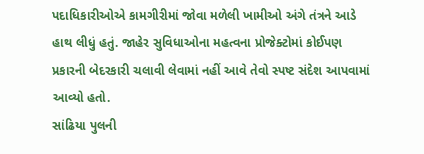પદાધિકારીઓએ કામગીરીમાં જોવા મળેલી ખામીઓ અંગે તંત્રને આડે હાથ લીધું હતું. જાહેર સુવિધાઓના મહત્વના પ્રોજેક્ટોમાં કોઈપણ પ્રકારની બેદરકારી ચલાવી લેવામાં નહીં આવે તેવો સ્પષ્ટ સંદેશ આપવામાં આવ્યો હતો.
સાંઢિયા પુલની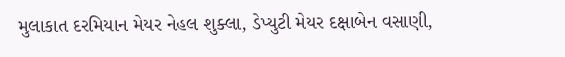મુલાકાત દરમિયાન મેયર નેહલ શુક્લા, ડેપ્યુટી મેયર દક્ષાબેન વસાણી,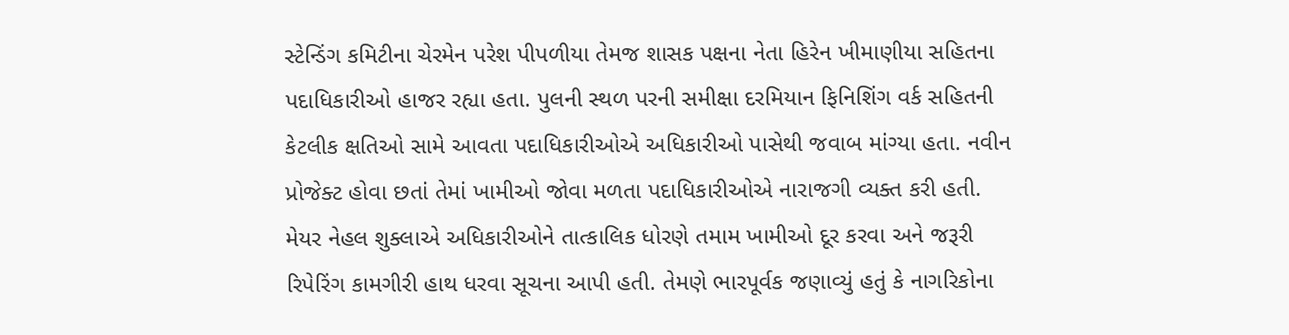સ્ટેન્ડિંગ કમિટીના ચેરમેન પરેશ પીપળીયા તેમજ શાસક પક્ષના નેતા હિરેન ખીમાણીયા સહિતના પદાધિકારીઓ હાજર રહ્યા હતા. પુલની સ્થળ પરની સમીક્ષા દરમિયાન ફિનિશિંગ વર્ક સહિતની કેટલીક ક્ષતિઓ સામે આવતા પદાધિકારીઓએ અધિકારીઓ પાસેથી જવાબ માંગ્યા હતા. નવીન પ્રોજેક્ટ હોવા છતાં તેમાં ખામીઓ જોવા મળતા પદાધિકારીઓએ નારાજગી વ્યક્ત કરી હતી.
મેયર નેહલ શુક્લાએ અધિકારીઓને તાત્કાલિક ધોરણે તમામ ખામીઓ દૂર કરવા અને જરૂરી રિપેરિંગ કામગીરી હાથ ધરવા સૂચના આપી હતી. તેમણે ભારપૂર્વક જણાવ્યું હતું કે નાગરિકોના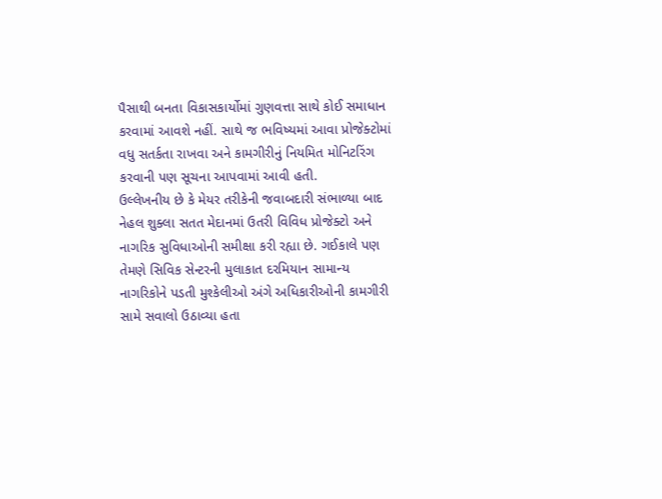પૈસાથી બનતા વિકાસકાર્યોમાં ગુણવત્તા સાથે કોઈ સમાધાન કરવામાં આવશે નહીં. સાથે જ ભવિષ્યમાં આવા પ્રોજેક્ટોમાં વધુ સતર્કતા રાખવા અને કામગીરીનું નિયમિત મોનિટરિંગ કરવાની પણ સૂચના આપવામાં આવી હતી.
ઉલ્લેખનીય છે કે મેયર તરીકેની જવાબદારી સંભાળ્યા બાદ નેહલ શુક્લા સતત મેદાનમાં ઉતરી વિવિધ પ્રોજેક્ટો અને નાગરિક સુવિધાઓની સમીક્ષા કરી રહ્યા છે. ગઈકાલે પણ તેમણે સિવિક સેન્ટરની મુલાકાત દરમિયાન સામાન્ય નાગરિકોને પડતી મુશ્કેલીઓ અંગે અધિકારીઓની કામગીરી સામે સવાલો ઉઠાવ્યા હતા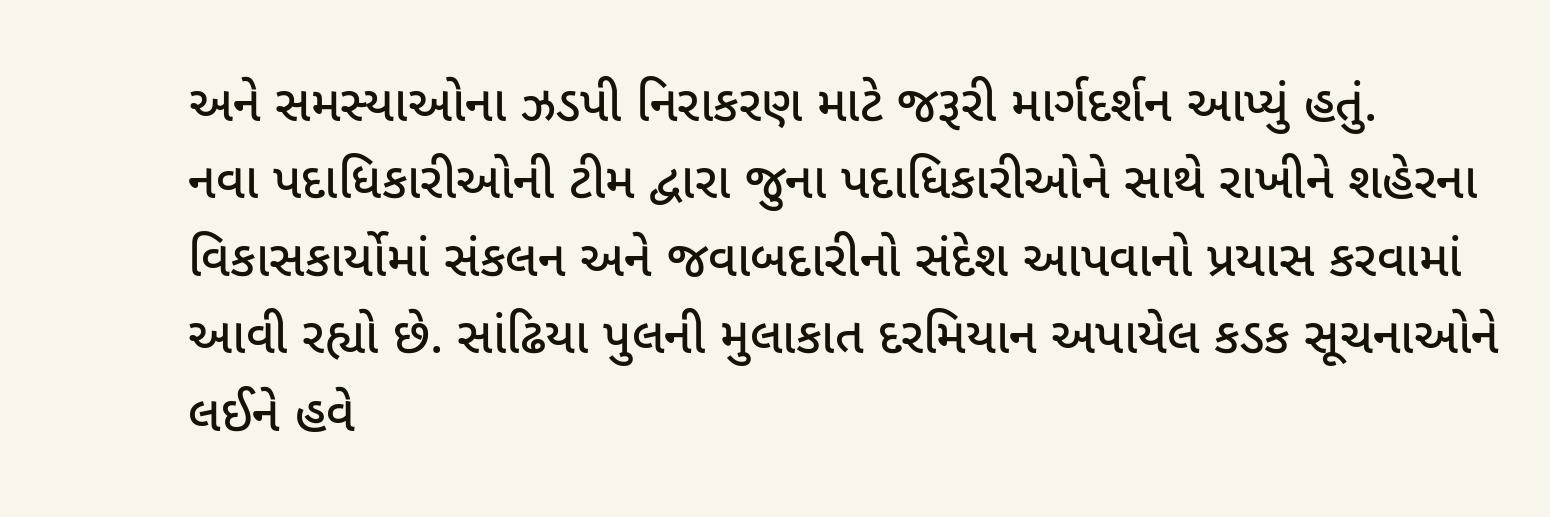અને સમસ્યાઓના ઝડપી નિરાકરણ માટે જરૂરી માર્ગદર્શન આપ્યું હતું.
નવા પદાધિકારીઓની ટીમ દ્વારા જુના પદાધિકારીઓને સાથે રાખીને શહેરના વિકાસકાર્યોમાં સંકલન અને જવાબદારીનો સંદેશ આપવાનો પ્રયાસ કરવામાં આવી રહ્યો છે. સાંઢિયા પુલની મુલાકાત દરમિયાન અપાયેલ કડક સૂચનાઓને લઈને હવે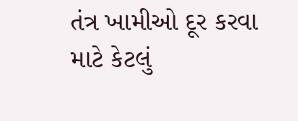તંત્ર ખામીઓ દૂર કરવા માટે કેટલું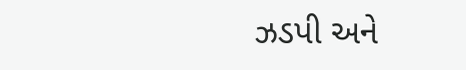ઝડપી અને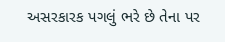અસરકારક પગલું ભરે છે તેના પર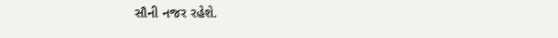સૌની નજર રહેશે.